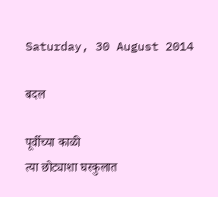Saturday, 30 August 2014

बदल

पूर्वीच्या काळी
त्या छोट्याशा घरकुलात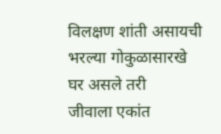विलक्षण शांती असायची
भरल्या गोकुळासारखे
घर असले तरी
जीवाला एकांत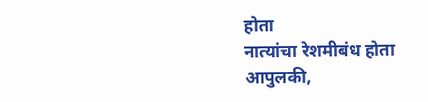होता
नात्यांचा रेशमीबंध होता
आपुलकी,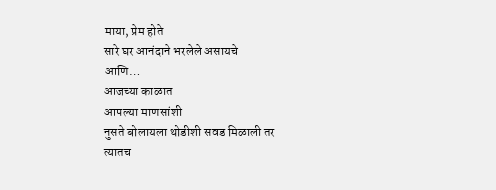माया, प्रेम होते
सारे घर आनंदाने भरलेले असायचे
आणि…
आजच्या काळात
आपल्या माणसांशी
नुसते बोलायला थोडीशी सवड मिळाली तर
त्यातच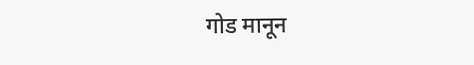गोड मानून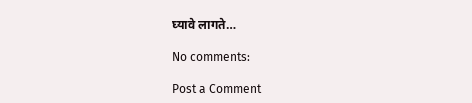घ्यावे लागते…

No comments:

Post a Comment